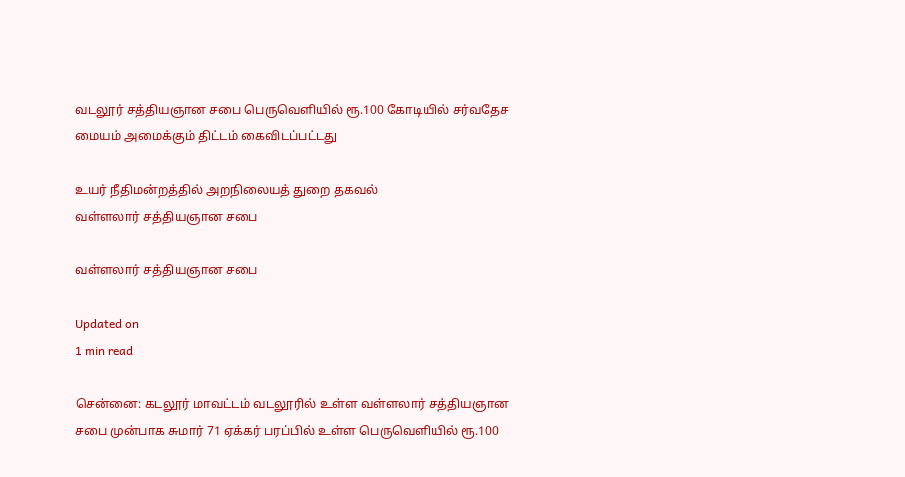வடலூர் சத்தியஞான சபை பெருவெளியில் ரூ.100 கோடியில் சர்வதேச மையம் அமைக்கும் திட்டம் கைவிடப்பட்டது

உயர் நீதிமன்றத்தில் அறநிலையத் துறை தகவல்
வள்ளலார் சத்தியஞான சபை

வள்ளலார் சத்தியஞான சபை

Updated on
1 min read

சென்னை: கடலூர் மாவட்டம் வடலூரில் உள்ள வள்ளலார் சத்தியஞான சபை முன்பாக சுமார் 71 ஏக்கர் பரப்பில் உள்ள பெருவெளியில் ரூ.100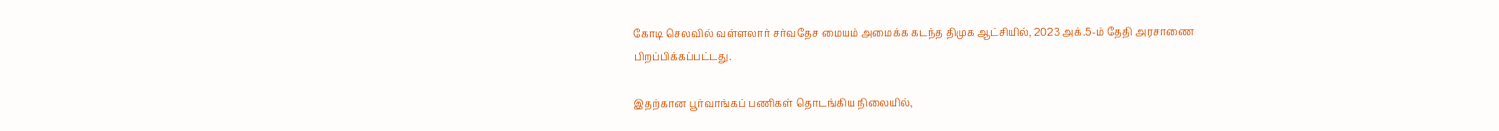கோடி செலவில் வள்ளலார் சர்வதேச மையம் அமைக்க கடந்த திமுக ஆட்சியில், 2023 அக்.5-ம் தேதி அரசாணை பிறப்பிக்கப்பட்டது.

இதற்கான பூர்வாங்கப் பணிகள் தொடங்கிய நிலையில்,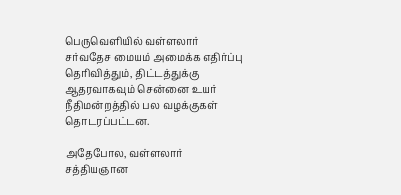பெருவெளியில் வள்ளலார் சர்வதேச மையம் அமைக்க எதிர்ப்பு தெரிவித்தும், திட்டத்துக்கு ஆதரவாகவும் சென்னை உயர் நீதிமன்றத்தில் பல வழக்குகள் தொடரப்பட்டன.

அதேபோல, வள்ளலார் சத்தியஞான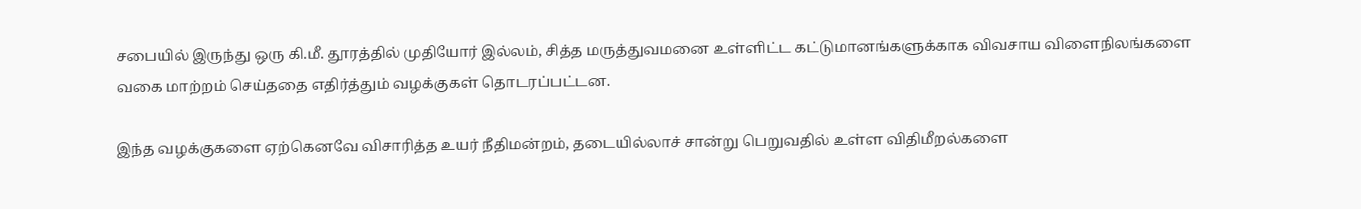சபையில் இருந்து ஒரு கி.மீ. தூரத்தில் முதியோர் இல்லம், சித்த மருத்துவமனை உள்ளிட்ட கட்டுமானங்களுக்காக விவசாய விளைநிலங்களை வகை மாற்றம் செய்ததை எதிர்த்தும் வழக்குகள் தொடரப்பட்டன.

இந்த வழக்குகளை ஏற்கெனவே விசாரித்த உயர் நீதிமன்றம், தடையில்லாச் சான்று பெறுவதில் உள்ள விதிமீறல்களை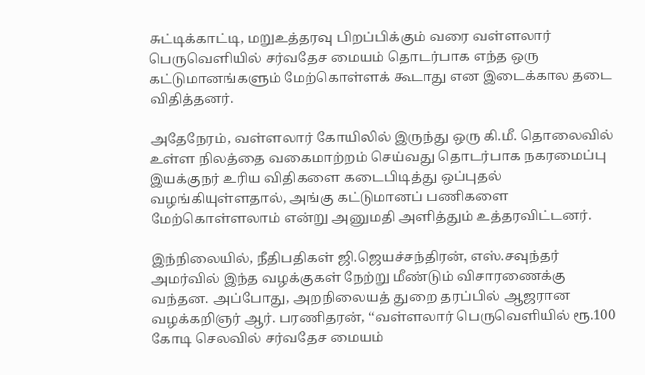சுட்டிக்காட்டி, மறுஉத்தரவு பிறப்பிக்கும் வரை வள்ளலார் பெருவெளியில் சர்வதேச மையம் தொடர்பாக எந்த ஒரு கட்டுமானங்களும் மேற்கொள்ளக் கூடாது என இடைக்கால தடை விதித்தனர்.

அதேநேரம், வள்ளலார் கோயிலில் இருந்து ஒரு கி.மீ. தொலைவில் உள்ள நிலத்தை வகைமாற்றம் செய்வது தொடர்பாக நகரமைப்பு இயக்குநர் உரிய விதிகளை கடைபிடித்து ஒப்புதல் வழங்கியுள்ளதால், அங்கு கட்டுமானப் பணிகளை மேற்கொள்ளலாம் என்று அனுமதி அளித்தும் உத்தரவிட்டனர்.

இந்நிலையில், நீதிபதிகள் ஜி.ஜெயச்சந்திரன், எஸ்.சவுந்தர் அமர்வில் இந்த வழக்குகள் நேற்று மீண்டும் விசாரணைக்கு வந்தன. அப்போது, அறநிலையத் துறை தரப்பில் ஆஜரான வழக்கறிஞர் ஆர். பரணிதரன், ‘‘வள்ளலார் பெருவெளியில் ரூ.100 கோடி செலவில் சர்வதேச மையம்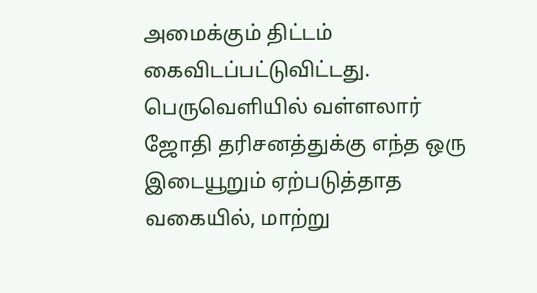அமைக்கும் திட்டம் கைவிடப்பட்டுவிட்டது. பெருவெளியில் வள்ளலார் ஜோதி தரிசனத்துக்கு எந்த ஒரு இடையூறும் ஏற்படுத்தாத வகையில், மாற்று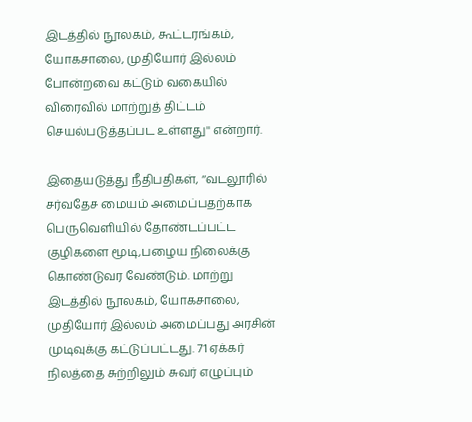இடத்தில் நூலகம், கூட்டரங்கம், யோகசாலை, முதியோர் இல்லம் போன்றவை கட்டும் வகையில் விரைவில் மாற்றுத் திட்டம் செயல்படுத்தப்பட உள்ளது'' என்றார்.

இதையடுத்து நீதிபதிகள், ‘‘வடலூரில் சர்வதேச மையம் அமைப்பதற்காக பெருவெளியில் தோண்டப்பட்ட குழிகளை மூடி,பழைய நிலைக்கு கொண்டுவர வேண்டும். மாற்று இடத்தில் நூலகம், யோகசாலை, முதியோர் இல்லம் அமைப்பது அரசின் முடிவுக்கு கட்டுப்பட்டது. 71 ஏக்கர் நிலத்தை சுற்றிலும் சுவர் எழுப்பும்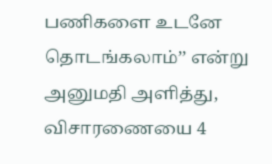பணிகளை உடனே தொடங்கலாம்’’ என்று அனுமதி அளித்து, விசாரணையை 4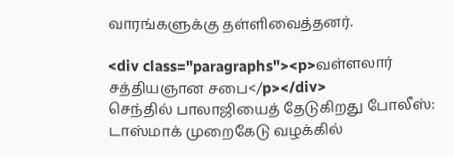வாரங்களுக்கு தள்ளிவைத்தனர்.

<div class="paragraphs"><p>வள்ளலார் சத்தியஞான சபை</p></div>
செந்தில் பாலாஜியைத் தேடுகிறது போலீஸ்: டாஸ்மாக் முறைகேடு வழக்கில்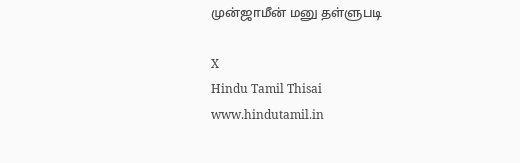முன்ஜாமீன் மனு தள்ளுபடி

X
Hindu Tamil Thisai
www.hindutamil.in